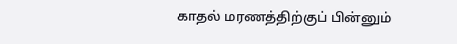காதல் மரணத்திற்குப் பின்னும்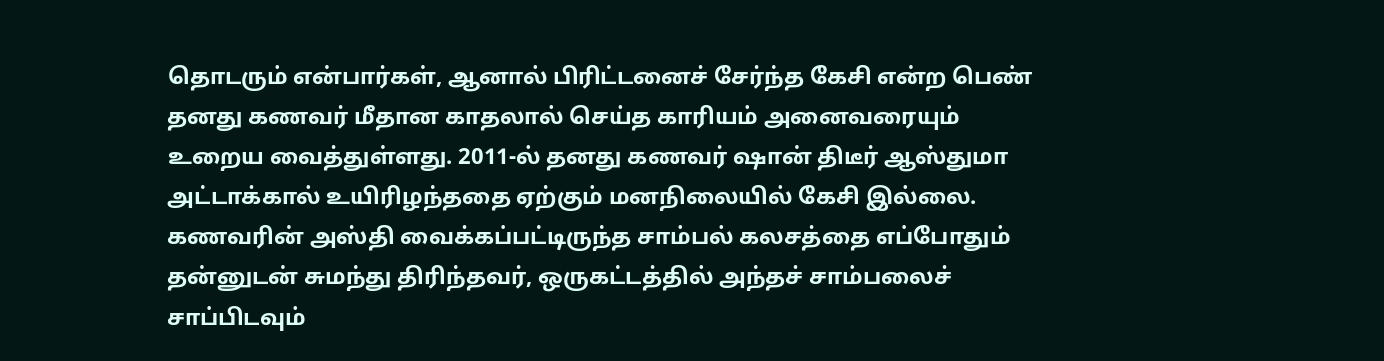தொடரும் என்பார்கள், ஆனால் பிரிட்டனைச் சேர்ந்த கேசி என்ற பெண் தனது கணவர் மீதான காதலால் செய்த காரியம் அனைவரையும் உறைய வைத்துள்ளது. 2011-ல் தனது கணவர் ஷான் திடீர் ஆஸ்துமா அட்டாக்கால் உயிரிழந்ததை ஏற்கும் மனநிலையில் கேசி இல்லை. கணவரின் அஸ்தி வைக்கப்பட்டிருந்த சாம்பல் கலசத்தை எப்போதும் தன்னுடன் சுமந்து திரிந்தவர், ஒருகட்டத்தில் அந்தச் சாம்பலைச் சாப்பிடவும்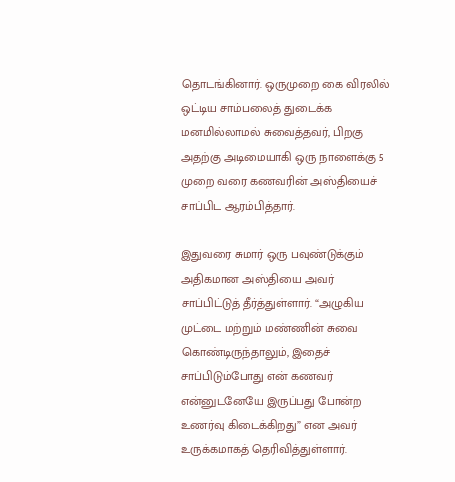தொடங்கினார். ஒருமுறை கை விரலில் ஒட்டிய சாம்பலைத் துடைக்க மனமில்லாமல் சுவைத்தவர், பிறகு அதற்கு அடிமையாகி ஒரு நாளைக்கு 5 முறை வரை கணவரின் அஸ்தியைச் சாப்பிட ஆரம்பித்தார்.

இதுவரை சுமார் ஒரு பவுண்டுக்கும் அதிகமான அஸ்தியை அவர் சாப்பிட்டுத் தீர்த்துள்ளார். “அழுகிய முட்டை மற்றும் மண்ணின் சுவை கொண்டிருந்தாலும், இதைச் சாப்பிடும்போது என் கணவர் என்னுடனேயே இருப்பது போன்ற உணர்வு கிடைக்கிறது” என அவர் உருக்கமாகத் தெரிவித்துள்ளார்.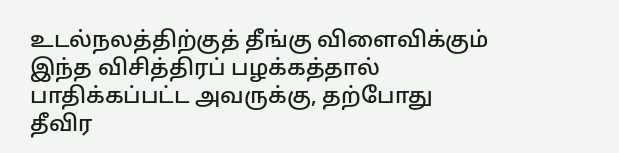உடல்நலத்திற்குத் தீங்கு விளைவிக்கும் இந்த விசித்திரப் பழக்கத்தால் பாதிக்கப்பட்ட அவருக்கு, தற்போது தீவிர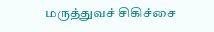மருத்துவச் சிகிச்சை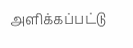அளிக்கப்பட்டு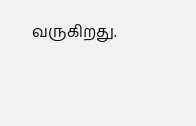வருகிறது.